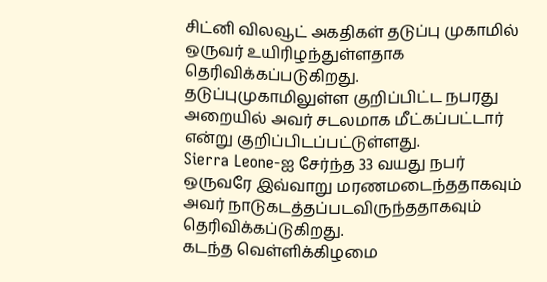சிட்னி விலவூட் அகதிகள் தடுப்பு முகாமில் ஒருவர் உயிரிழந்துள்ளதாக தெரிவிக்கப்படுகிறது.
தடுப்புமுகாமிலுள்ள குறிப்பிட்ட நபரது அறையில் அவர் சடலமாக மீட்கப்பட்டார் என்று குறிப்பிடப்பட்டுள்ளது.
Sierra Leone-ஐ சேர்ந்த 33 வயது நபர் ஒருவரே இவ்வாறு மரணமடைந்ததாகவும் அவர் நாடுகடத்தப்படவிருந்ததாகவும் தெரிவிக்கப்டுகிறது.
கடந்த வெள்ளிக்கிழமை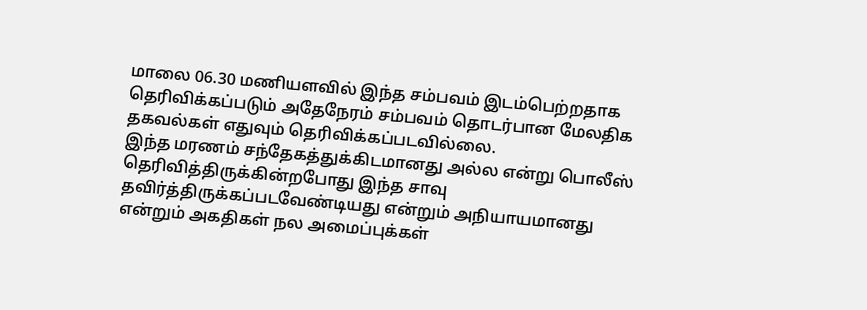மாலை 06.30 மணியளவில் இந்த சம்பவம் இடம்பெற்றதாக தெரிவிக்கப்படும் அதேநேரம் சம்பவம் தொடர்பான மேலதிக தகவல்கள் எதுவும் தெரிவிக்கப்படவில்லை.
இந்த மரணம் சந்தேகத்துக்கிடமானது அல்ல என்று பொலீஸ் தெரிவித்திருக்கின்றபோது இந்த சாவு தவிர்த்திருக்கப்படவேண்டியது என்றும் அநியாயமானது என்றும் அகதிகள் நல அமைப்புக்கள்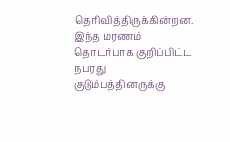தெரிவித்திருக்கின்றன.
இந்த மரணம் தொடர்பாக குறிப்பிட்ட நபரது குடும்பத்தினருக்கு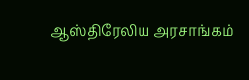ஆஸ்திரேலிய அரசாங்கம்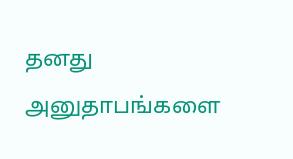தனது அனுதாபங்களை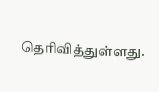தெரிவித்துள்ளது.